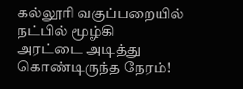கல்லூரி வகுப்பறையில் நட்பில் மூழ்கி
அரட்டை அடித்து கொண்டிருந்த நேரம்!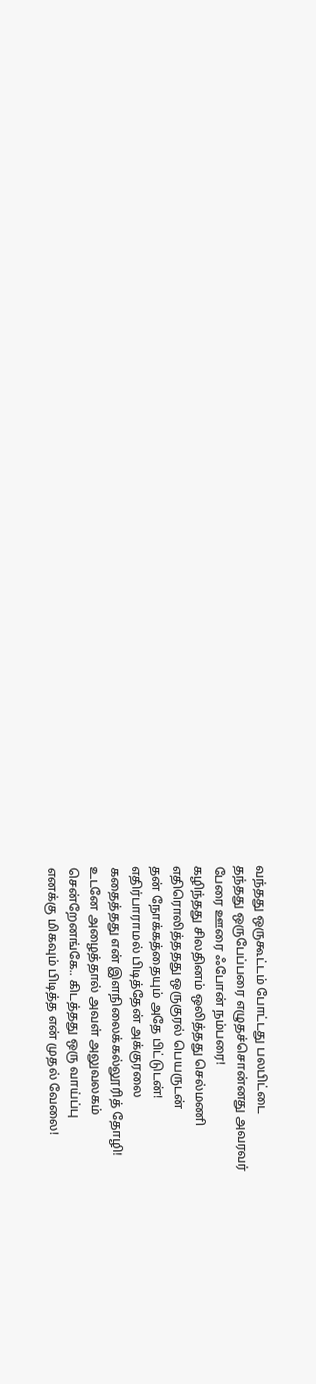வந்தது ஒருகூட்டம் போட்டது பலபிட்டை
தந்தது ஒருபேப்பரை எழுதச்சொன்னது அவரவர்
பேரை ஊரை ஃபோன் நம்பரை!
கழிந்தது சிலதினம் ஒலித்தது செல்மணி
எதிரொலித்ததது ஒருகுரல் பெயருடன்
தன் நோக்கத்தையும் அதே பிட்டுடன்!
எதிர்பாராமல் பிடித்தேன் அக்குரலை
கதைத்தது என் இளநிலைக்கல்லூரித் தோழி!
உடனே அழைத்தால் அவள் அலுவலகம்
சென்றேனங்கே.. கிடத்தது ஒரு வாய்ப்பு
எனக்கு மிகவும் பிடித்த என் முதல் வேலை!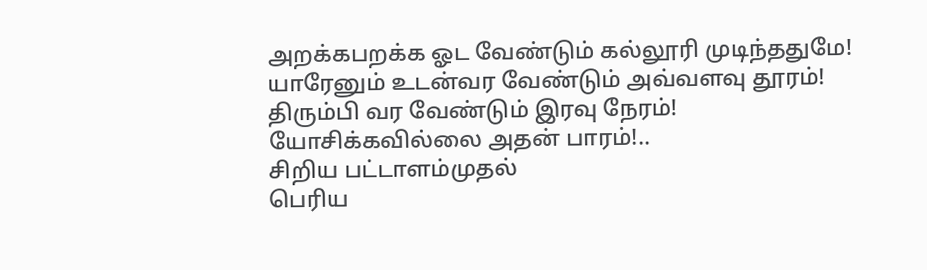அறக்கபறக்க ஓட வேண்டும் கல்லூரி முடிந்ததுமே!
யாரேனும் உடன்வர வேண்டும் அவ்வளவு தூரம்!
திரும்பி வர வேண்டும் இரவு நேரம்!
யோசிக்கவில்லை அதன் பாரம்!..
சிறிய பட்டாளம்முதல்
பெரிய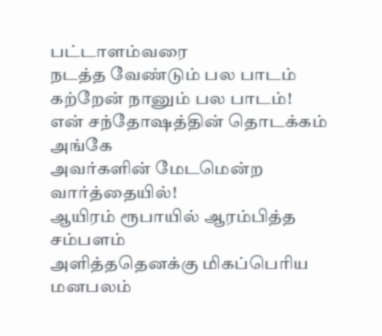பட்டாளம்வரை
நடத்த வேண்டும் பல பாடம்
கற்றேன் நானும் பல பாடம்!
என் சந்தோஷத்தின் தொடக்கம் அங்கே
அவர்களின் மேடமென்ற வார்த்தையில்!
ஆயிரம் ரூபாயில் ஆரம்பித்த சம்பளம்
அளித்ததெனக்கு மிகப்பெரிய மனபலம்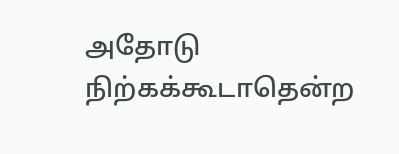அதோடு நிற்கக்கூடாதென்ற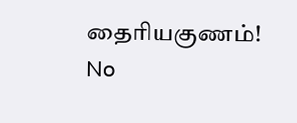தைரியகுணம்!
No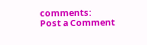comments:
Post a Comment